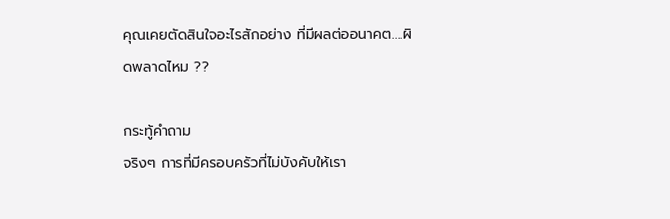คุณเคยตัดสินใจอะไรสักอย่าง ที่มีผลต่ออนาคต....ผิดพลาดไหม ??

กระทู้คำถาม
จริงๆ การที่มีครอบครัวที่ไม่บังคับให้เรา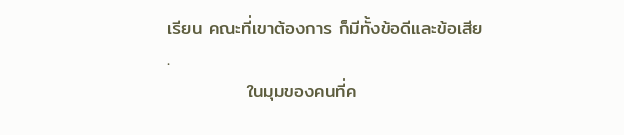เรียน คณะที่เขาต้องการ ก็มีทั้งข้อดีและข้อเสีย
.
            ในมุมของคนที่ค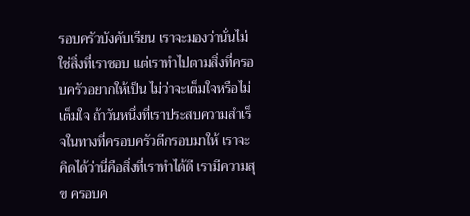รอบครัวบังคับเรียน เราจะมองว่านั่นไม่ใช่สิ่งที่เราชอบ แต่เราทำไปตามสิ่งที่ครอบครัวอยากให้เป็น ไม่ว่าจะเต็มใจหรือไม่เต็มใจ ถ้าวันหนึ่งที่เราประสบความสำเร็จในทางที่ครอบครัวตีกรอบมาให้ เราจะคิดได้ว่านี่คือสิ่งที่เราทำได้ดี เรามีความสุข ครอบค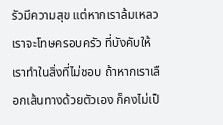รัวมีความสุข แต่หากเราล้มเหลว เราจะโทษครอบครัว ที่บังคับให้เราทำในสิ่งที่ไม่ชอบ ถ้าหากเราเลือกเส้นทางด้วยตัวเอง ก็คงไม่เป็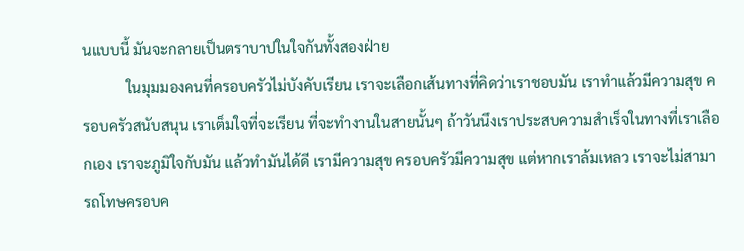นแบบนี้ มันจะกลายเป็นตราบาปในใจกันทั้งสองฝ่าย
            ในมุมมองคนที่ครอบครัวไม่บังคับเรียน เราจะเลือกเส้นทางที่คิดว่าเราชอบมัน เราทำแล้วมีความสุข ครอบครัวสนับสนุน เราเต็มใจที่จะเรียน ที่จะทำงานในสายนั้นๆ ถ้าวันนึงเราประสบความสำเร็จในทางที่เราเลือกเอง เราจะภูมิใจกับมัน แล้วทำมันได้ดี เรามีความสุข ครอบครัวมีความสุข แต่หากเราล้มเหลว เราจะไม่สามารถโทษครอบค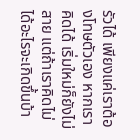รัวได้ เพียงแค่เราต้องโทษตัวเอง หากเราคิดได้ เริ่มใหม่ก็ยังไม่สาย แต่ถ้าเราคิดไม่ได้อะไรจะเกิดขึ้นบ้า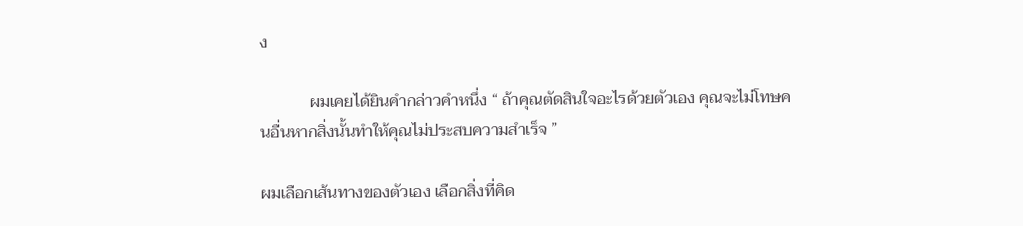ง

            ผมเคยได้ยินคำกล่าวคำหนึ่ง “ ถ้าคุณตัดสินใจอะไรด้วยตัวเอง คุณจะไม่โทษคนอื่นหากสิ่งนั้นทำให้คุณไม่ประสบความสำเร็จ ”

ผมเลือกเส้นทางของตัวเอง เลือกสิ่งที่คิด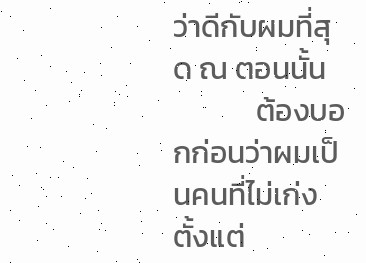ว่าดีกับผมที่สุด ณ ตอนนั้น
            ต้องบอกก่อนว่าผมเป็นคนที่ไม่เก่งตั้งแต่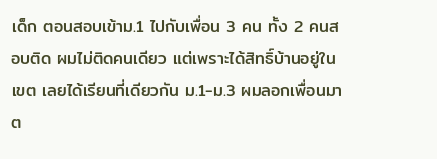เด็ก ตอนสอบเข้าม.1 ไปกับเพื่อน 3 คน ทั้ง 2 คนสอบติด ผมไม่ติดคนเดียว แต่เพราะได้สิทธิ์บ้านอยู่ในเขต เลยได้เรียนที่เดียวกัน ม.1-ม.3 ผมลอกเพื่อนมาต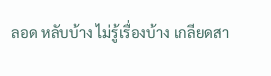ลอด หลับบ้าง ไม่รู้เรื่องบ้าง เกลียดสา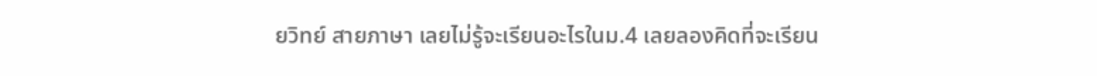ยวิทย์ สายภาษา เลยไม่รู้จะเรียนอะไรในม.4 เลยลองคิดที่จะเรียน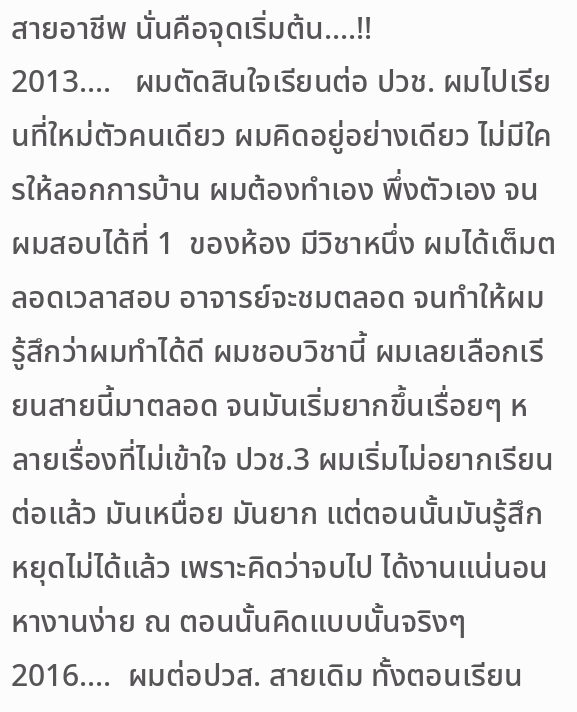สายอาชีพ นั่นคือจุดเริ่มต้น....!!
2013....   ผมตัดสินใจเรียนต่อ ปวช. ผมไปเรียนที่ใหม่ตัวคนเดียว ผมคิดอยู่อย่างเดียว ไม่มีใครให้ลอกการบ้าน ผมต้องทำเอง พึ่งตัวเอง จนผมสอบได้ที่ 1  ของห้อง มีวิชาหนึ่ง ผมได้เต็มตลอดเวลาสอบ อาจารย์จะชมตลอด จนทำให้ผมรู้สึกว่าผมทำได้ดี ผมชอบวิชานี้ ผมเลยเลือกเรียนสายนี้มาตลอด จนมันเริ่มยากขึ้นเรื่อยๆ หลายเรื่องที่ไม่เข้าใจ ปวช.3 ผมเริ่มไม่อยากเรียนต่อแล้ว มันเหนื่อย มันยาก แต่ตอนนั้นมันรู้สึกหยุดไม่ได้แล้ว เพราะคิดว่าจบไป ได้งานแน่นอน หางานง่าย ณ ตอนนั้นคิดแบบนั้นจริงๆ
2016....  ผมต่อปวส. สายเดิม ทั้งตอนเรียน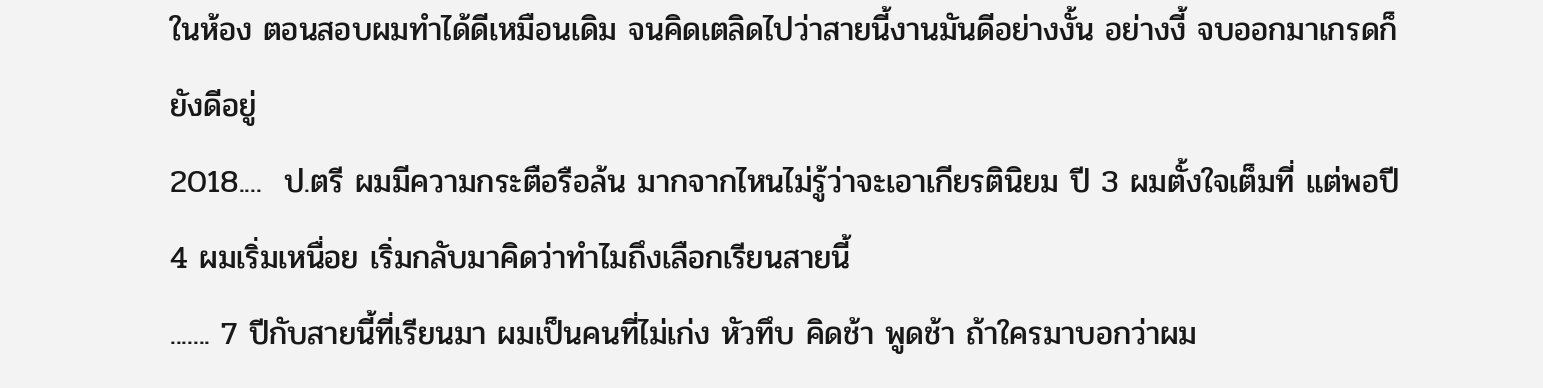ในห้อง ตอนสอบผมทำได้ดีเหมือนเดิม จนคิดเตลิดไปว่าสายนี้งานมันดีอย่างงั้น อย่างงี้ จบออกมาเกรดก็ยังดีอยู่
2018....  ป.ตรี ผมมีความกระตือรือล้น มากจากไหนไม่รู้ว่าจะเอาเกียรตินิยม ปี 3 ผมตั้งใจเต็มที่ แต่พอปี 4 ผมเริ่มเหนื่อย เริ่มกลับมาคิดว่าทำไมถึงเลือกเรียนสายนี้
....... 7 ปีกับสายนี้ที่เรียนมา ผมเป็นคนที่ไม่เก่ง หัวทึบ คิดช้า พูดช้า ถ้าใครมาบอกว่าผม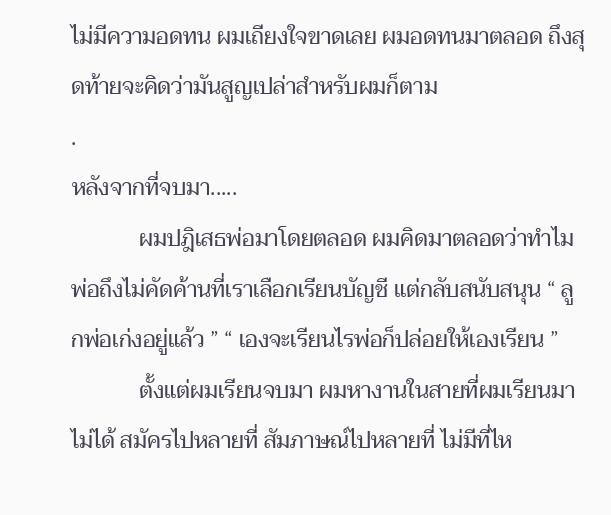ไม่มีความอดทน ผมเถียงใจขาดเลย ผมอดทนมาตลอด ถึงสุดท้ายจะคิดว่ามันสูญเปล่าสำหรับผมก็ตาม
.
หลังจากที่จบมา.....
            ผมปฎิเสธพ่อมาโดยตลอด ผมคิดมาตลอดว่าทำไม พ่อถึงไม่คัดค้านที่เราเลือกเรียนบัญชี แต่กลับสนับสนุน “ ลูกพ่อเก่งอยู่แล้ว ” “ เองจะเรียนไรพ่อก็ปล่อยให้เองเรียน ”
            ตั้งแต่ผมเรียนจบมา ผมหางานในสายที่ผมเรียนมาไม่ได้ สมัครไปหลายที่ สัมภาษณ์ไปหลายที่ ไม่มีที่ไห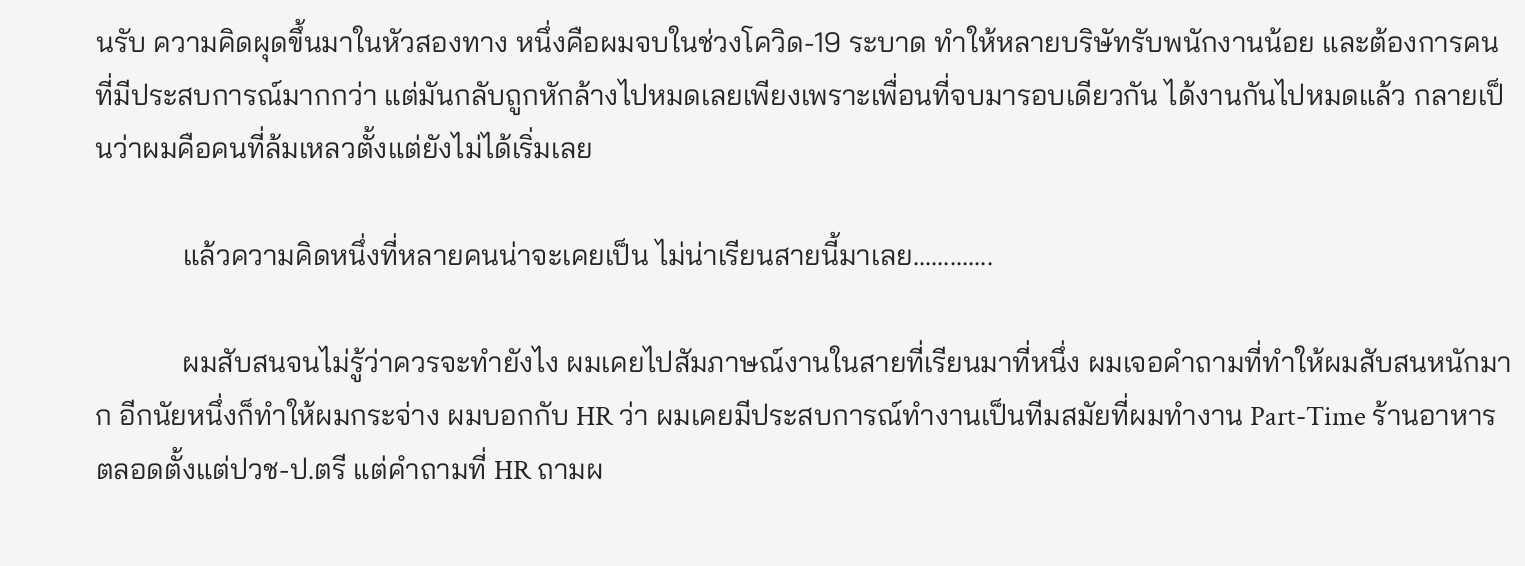นรับ ความคิดผุดขึ้นมาในหัวสองทาง หนึ่งคือผมจบในช่วงโควิด-19 ระบาด ทำให้หลายบริษัทรับพนักงานน้อย และต้องการคนที่มีประสบการณ์มากกว่า แต่มันกลับถูกหักล้างไปหมดเลยเพียงเพราะเพื่อนที่จบมารอบเดียวกัน ได้งานกันไปหมดแล้ว กลายเป็นว่าผมคือคนที่ล้มเหลวตั้งแต่ยังไม่ได้เริ่มเลย

            แล้วความคิดหนึ่งที่หลายคนน่าจะเคยเป็น ไม่น่าเรียนสายนี้มาเลย.............

            ผมสับสนจนไม่รู้ว่าควรจะทำยังไง ผมเคยไปสัมภาษณ์งานในสายที่เรียนมาที่หนึ่ง ผมเจอคำถามที่ทำให้ผมสับสนหนักมาก อีกนัยหนึ่งก็ทำให้ผมกระจ่าง ผมบอกกับ HR ว่า ผมเคยมีประสบการณ์ทำงานเป็นทีมสมัยที่ผมทำงาน Part-Time ร้านอาหาร ตลอดตั้งแต่ปวช-ป.ตรี แต่คำถามที่ HR ถามผ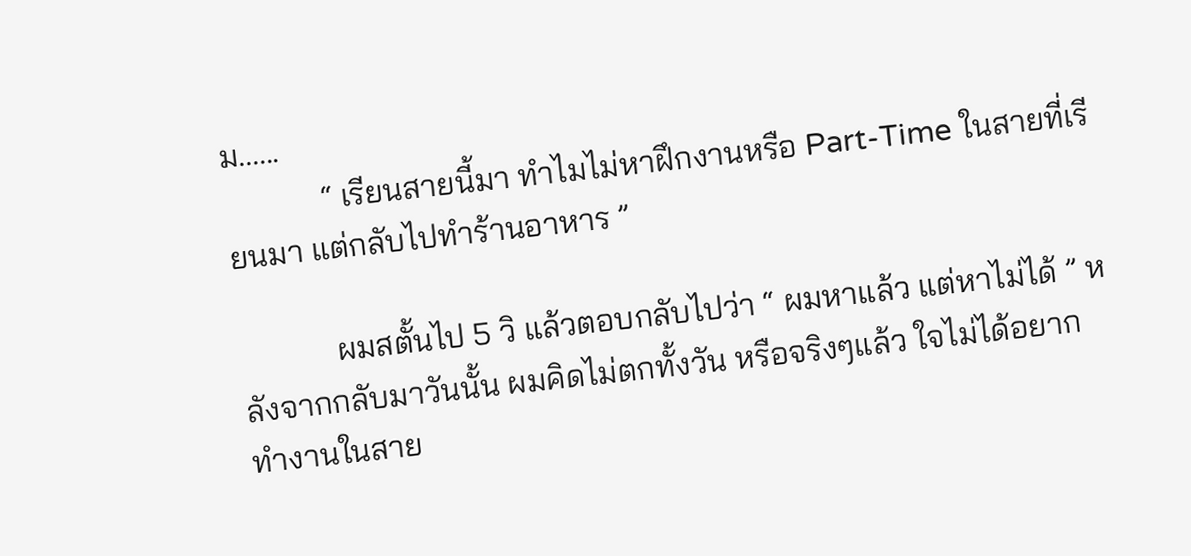ม......
            “ เรียนสายนี้มา ทำไมไม่หาฝึกงานหรือ Part-Time ในสายที่เรียนมา แต่กลับไปทำร้านอาหาร ”

            ผมสตั้นไป 5 วิ แล้วตอบกลับไปว่า “ ผมหาแล้ว แต่หาไม่ได้ ” หลังจากกลับมาวันนั้น ผมคิดไม่ตกทั้งวัน หรือจริงๆแล้ว ใจไม่ได้อยากทำงานในสาย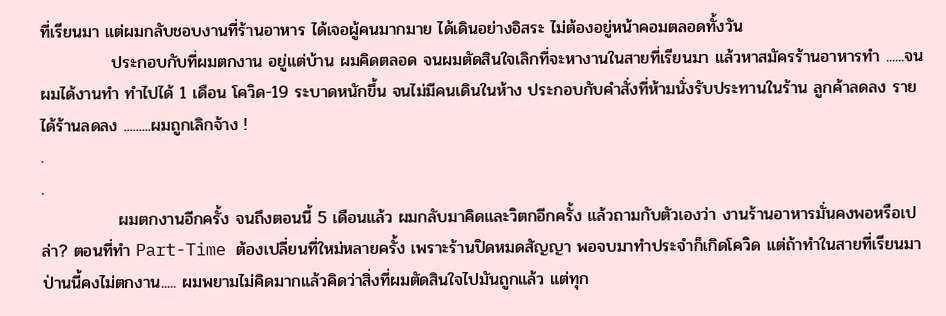ที่เรียนมา แต่ผมกลับชอบงานที่ร้านอาหาร ได้เจอผู้คนมากมาย ได้เดินอย่างอิสระ ไม่ต้องอยู่หน้าคอมตลอดทั้งวัน
            ประกอบกับที่ผมตกงาน อยู่แต่บ้าน ผมคิดตลอด จนผมตัดสินใจเลิกที่จะหางานในสายที่เรียนมา แล้วหาสมัครร้านอาหารทำ ......จนผมได้งานทำ ทำไปได้ 1 เดือน โควิด-19 ระบาดหนักขึ้น จนไม่มีคนเดินในห้าง ประกอบกับคำสั่งที่ห้ามนั่งรับประทานในร้าน ลูกค้าลดลง รายได้ร้านลดลง .........ผมถูกเลิกจ้าง !
.
.
             ผมตกงานอีกครั้ง จนถึงตอนนี้ 5 เดือนแล้ว ผมกลับมาคิดและวิตกอีกครั้ง แล้วถามกับตัวเองว่า งานร้านอาหารมั่นคงพอหรือเปล่า? ตอนที่ทำ Part-Time ต้องเปลี่ยนที่ใหม่หลายครั้ง เพราะร้านปิดหมดสัญญา พอจบมาทำประจำก็เกิดโควิด แต่ถ้าทำในสายที่เรียนมา ป่านนี้คงไม่ตกงาน..... ผมพยามไม่คิดมากแล้วคิดว่าสิ่งที่ผมตัดสินใจไปมันถูกแล้ว แต่ทุก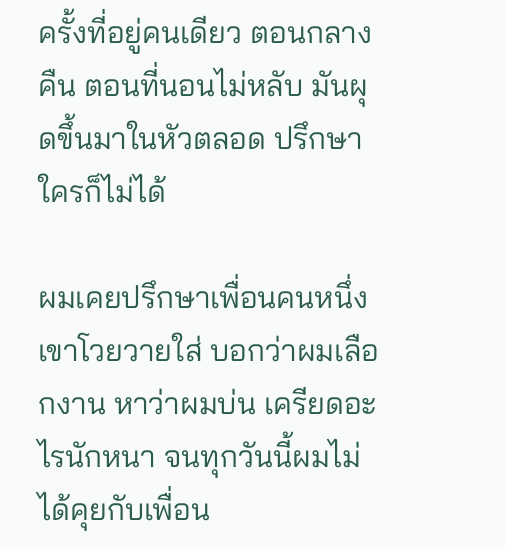ครั้งที่อยู่คนเดียว ตอนกลางคืน ตอนที่นอนไม่หลับ มันผุดขึ้นมาในหัวตลอด ปรึกษาใครก็ไม่ได้

ผมเคยปรึกษาเพื่อนคนหนึ่ง เขาโวยวายใส่ บอกว่าผมเลือกงาน หาว่าผมบ่น เครียดอะไรนักหนา จนทุกวันนี้ผมไม่ได้คุยกับเพื่อน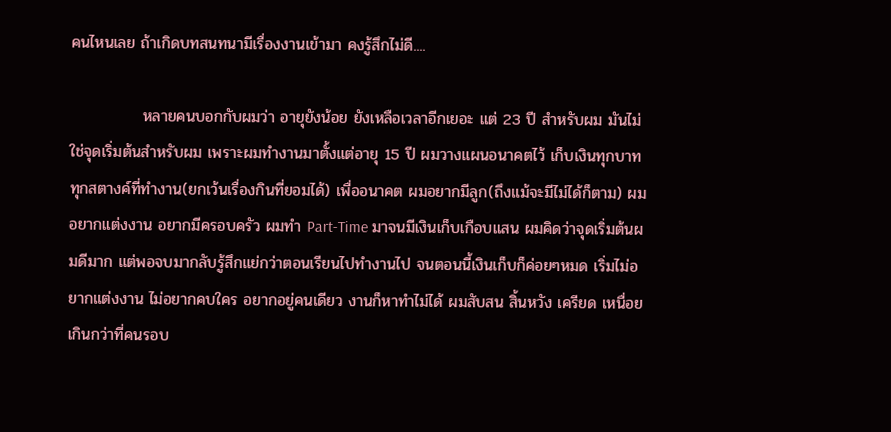คนไหนเลย ถ้าเกิดบทสนทนามีเรื่องงานเข้ามา คงรู้สึกไม่ดี....

             หลายคนบอกกับผมว่า อายุยังน้อย ยังเหลือเวลาอีกเยอะ แต่ 23 ปี สำหรับผม มันไม่ใช่จุดเริ่มต้นสำหรับผม เพราะผมทำงานมาตั้งแต่อายุ 15 ปี ผมวางแผนอนาคตไว้ เก็บเงินทุกบาททุกสตางค์ที่ทำงาน(ยกเว้นเรื่องกินที่ยอมได้) เพื่ออนาคต ผมอยากมีลูก(ถึงแม้จะมีไม่ได้ก็ตาม) ผมอยากแต่งงาน อยากมีครอบครัว ผมทำ Part-Time มาจนมีเงินเก็บเกือบแสน ผมคิดว่าจุดเริ่มต้นผมดีมาก แต่พอจบมากลับรู้สึกแย่กว่าตอนเรียนไปทำงานไป จนตอนนี้เงินเก็บก็ค่อยๆหมด เริ่มไม่อยากแต่งงาน ไม่อยากคบใคร อยากอยู่คนเดียว งานก็หาทำไม่ได้ ผมสับสน สิ้นหวัง เครียด เหนื่อย เกินกว่าที่คนรอบ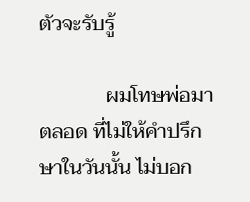ตัวจะรับรู้

             ผมโทษพ่อมาตลอด ที่ไม่ให้คำปรึกษาในวันนั้น ไม่บอก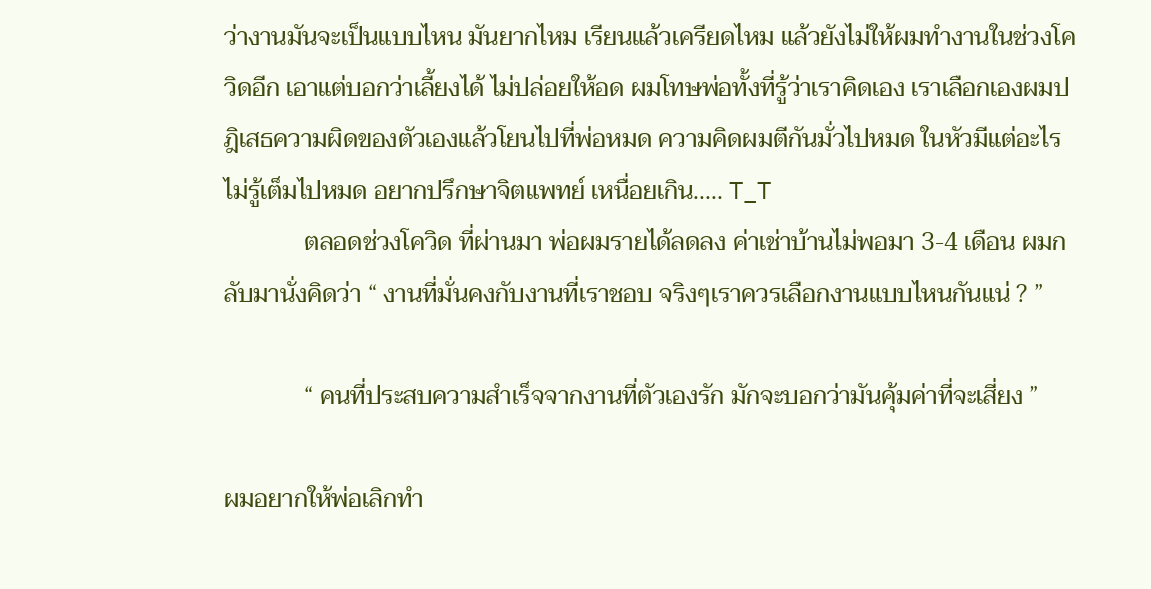ว่างานมันจะเป็นแบบไหน มันยากไหม เรียนแล้วเครียดไหม แล้วยังไม่ให้ผมทำงานในช่วงโควิดอีก เอาแต่บอกว่าเลี้ยงได้ ไม่ปล่อยให้อด ผมโทษพ่อทั้งที่รู้ว่าเราคิดเอง เราเลือกเองผมปฎิเสธความผิดของตัวเองแล้วโยนไปที่พ่อหมด ความคิดผมตีกันมั่วไปหมด ในหัวมีแต่อะไรไม่รู้เต็มไปหมด อยากปรึกษาจิตแพทย์ เหนื่อยเกิน..... T_T
             ตลอดช่วงโควิด ที่ผ่านมา พ่อผมรายได้ลดลง ค่าเช่าบ้านไม่พอมา 3-4 เดือน ผมกลับมานั่งคิดว่า “ งานที่มั่นคงกับงานที่เราชอบ จริงๆเราควรเลือกงานแบบไหนกันแน่ ? ”

             “ คนที่ประสบความสำเร็จจากงานที่ตัวเองรัก มักจะบอกว่ามันคุ้มค่าที่จะเสี่ยง ”

ผมอยากให้พ่อเลิกทำ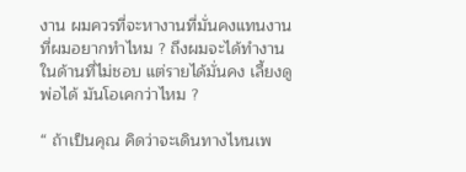งาน ผมควรที่จะหางานที่มั่นคงแทนงานที่ผมอยากทำไหม ? ถึงผมจะได้ทำงานในด้านที่ไม่ชอบ แต่รายได้มั่นคง เลี้ยงดูพ่อได้ มันโอเคกว่าไหม ?

“ ถ้าเป็นคุณ คิดว่าจะเดินทางไหนเพ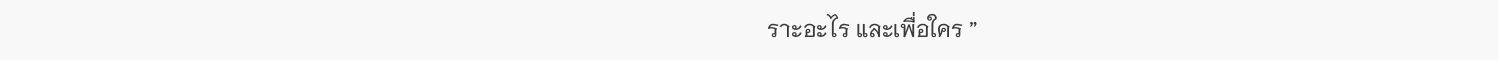ราะอะไร และเพื่อใคร ”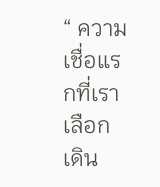“ ความเชื่อแรกที่เราเลือกเดิน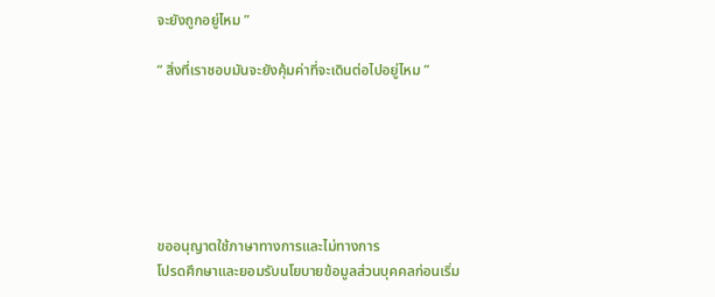จะยังถูกอยู่ไหม ”

“ สิ่งที่เราชอบมันจะยังคุ้มค่าที่จะเดินต่อไปอยู่ไหม ”






ขออนุญาตใช้ภาษาทางการและไม่ทางการ
โปรดศึกษาและยอมรับนโยบายข้อมูลส่วนบุคคลก่อนเริ่ม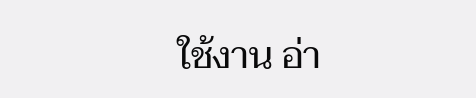ใช้งาน อ่า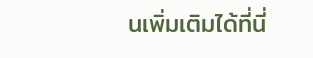นเพิ่มเติมได้ที่นี่